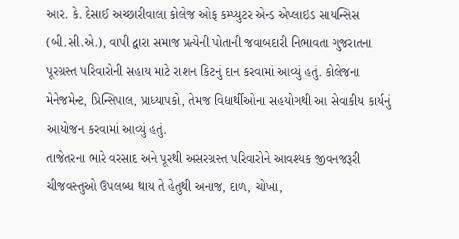આર. કે. દેસાઈ અચ્છારીવાલા કોલેજ ઓફ કમ્પ્યુટર એન્ડ એપ્લાઇડ સાયન્સિસ (બી.સી.એ.), વાપી દ્વારા સમાજ પ્રત્યેની પોતાની જવાબદારી નિભાવતા ગુજરાતના પૂરગ્રસ્ત પરિવારોની સહાય માટે રાશન કિટનું દાન કરવામાં આવ્યું હતું. કોલેજના મેનેજમેન્ટ, પ્રિન્સિપાલ, પ્રાધ્યાપકો, તેમજ વિદ્યાર્થીઓના સહયોગથી આ સેવાકીય કાર્યનું આયોજન કરવામાં આવ્યું હતું.
તાજેતરના ભારે વરસાદ અને પૂરથી અસરગ્રસ્ત પરિવારોને આવશ્યક જીવનજરૂરી ચીજવસ્તુઓ ઉપલબ્ધ થાય તે હેતુથી અનાજ, દાળ, ચોખા,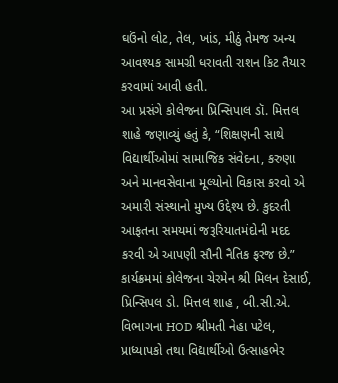ઘઉંનો લોટ, તેલ, ખાંડ, મીઠું તેમજ અન્ય આવશ્યક સામગ્રી ધરાવતી રાશન કિટ તૈયાર કરવામાં આવી હતી.
આ પ્રસંગે કોલેજના પ્રિન્સિપાલ ડૉ. મિત્તલ શાહે જણાવ્યું હતું કે, “શિક્ષણની સાથે વિદ્યાર્થીઓમાં સામાજિક સંવેદના, કરુણા અને માનવસેવાના મૂલ્યોનો વિકાસ કરવો એ અમારી સંસ્થાનો મુખ્ય ઉદ્દેશ્ય છે. કુદરતી આફતના સમયમાં જરૂરિયાતમંદોની મદદ કરવી એ આપણી સૌની નૈતિક ફરજ છે.”
કાર્યક્રમમાં કોલેજના ચેરમેન શ્રી મિલન દેસાઈ, પ્રિન્સિપલ ડો. મિત્તલ શાહ , બી.સી.એ. વિભાગના HOD શ્રીમતી નેહા પટેલ, પ્રાધ્યાપકો તથા વિદ્યાર્થીઓ ઉત્સાહભેર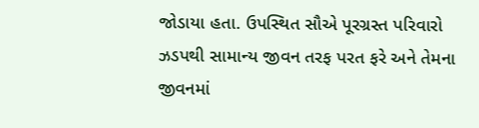જોડાયા હતા. ઉપસ્થિત સૌએ પૂરગ્રસ્ત પરિવારો ઝડપથી સામાન્ય જીવન તરફ પરત ફરે અને તેમના જીવનમાં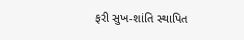ફરી સુખ-શાંતિ સ્થાપિત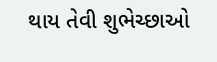થાય તેવી શુભેચ્છાઓ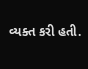વ્યક્ત કરી હતી.